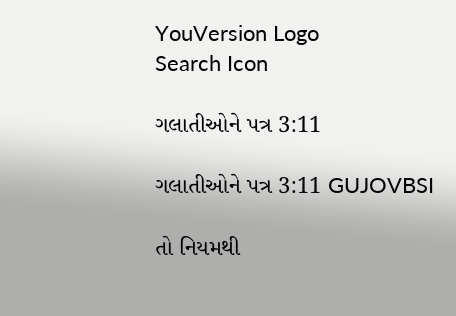YouVersion Logo
Search Icon

ગલાતીઓને પત્ર 3:11

ગલાતીઓને પત્ર 3:11 GUJOVBSI

તો નિયમથી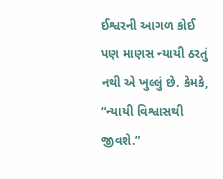ઈશ્વરની આગળ કોઈ પણ માણસ ન્યાયી ઠરતું નથી એ ખુલ્લું છે. કેમકે, “ન્યાયી વિશ્વાસથી જીવશે.”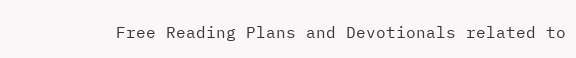Free Reading Plans and Devotionals related to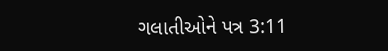ગલાતીઓને પત્ર 3:11